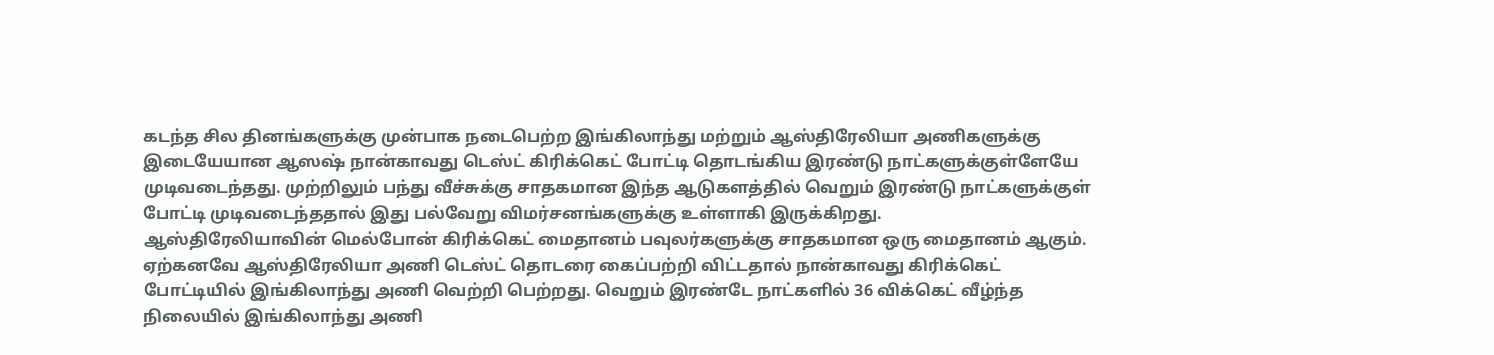கடந்த சில தினங்களுக்கு முன்பாக நடைபெற்ற இங்கிலாந்து மற்றும் ஆஸ்திரேலியா அணிகளுக்கு இடையேயான ஆஸஷ் நான்காவது டெஸ்ட் கிரிக்கெட் போட்டி தொடங்கிய இரண்டு நாட்களுக்குள்ளேயே முடிவடைந்தது. முற்றிலும் பந்து வீச்சுக்கு சாதகமான இந்த ஆடுகளத்தில் வெறும் இரண்டு நாட்களுக்குள் போட்டி முடிவடைந்ததால் இது பல்வேறு விமர்சனங்களுக்கு உள்ளாகி இருக்கிறது.
ஆஸ்திரேலியாவின் மெல்போன் கிரிக்கெட் மைதானம் பவுலர்களுக்கு சாதகமான ஒரு மைதானம் ஆகும். ஏற்கனவே ஆஸ்திரேலியா அணி டெஸ்ட் தொடரை கைப்பற்றி விட்டதால் நான்காவது கிரிக்கெட் போட்டியில் இங்கிலாந்து அணி வெற்றி பெற்றது. வெறும் இரண்டே நாட்களில் 36 விக்கெட் வீழ்ந்த நிலையில் இங்கிலாந்து அணி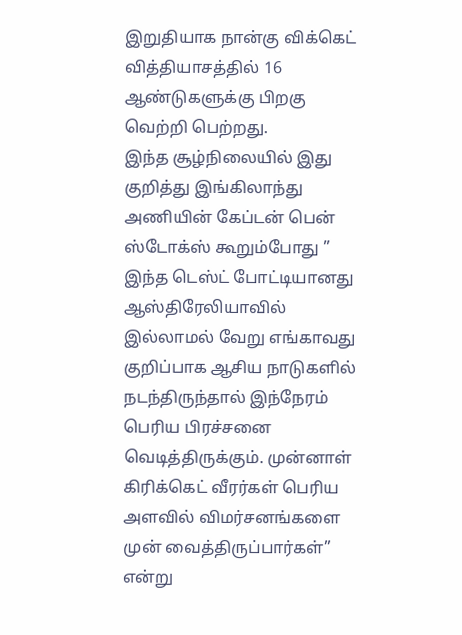இறுதியாக நான்கு விக்கெட் வித்தியாசத்தில் 16 ஆண்டுகளுக்கு பிறகு வெற்றி பெற்றது.
இந்த சூழ்நிலையில் இது குறித்து இங்கிலாந்து அணியின் கேப்டன் பென் ஸ்டோக்ஸ் கூறும்போது ” இந்த டெஸ்ட் போட்டியானது ஆஸ்திரேலியாவில் இல்லாமல் வேறு எங்காவது குறிப்பாக ஆசிய நாடுகளில் நடந்திருந்தால் இந்நேரம் பெரிய பிரச்சனை வெடித்திருக்கும். முன்னாள் கிரிக்கெட் வீரர்கள் பெரிய அளவில் விமர்சனங்களை முன் வைத்திருப்பார்கள்” என்று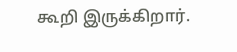கூறி இருக்கிறார்.